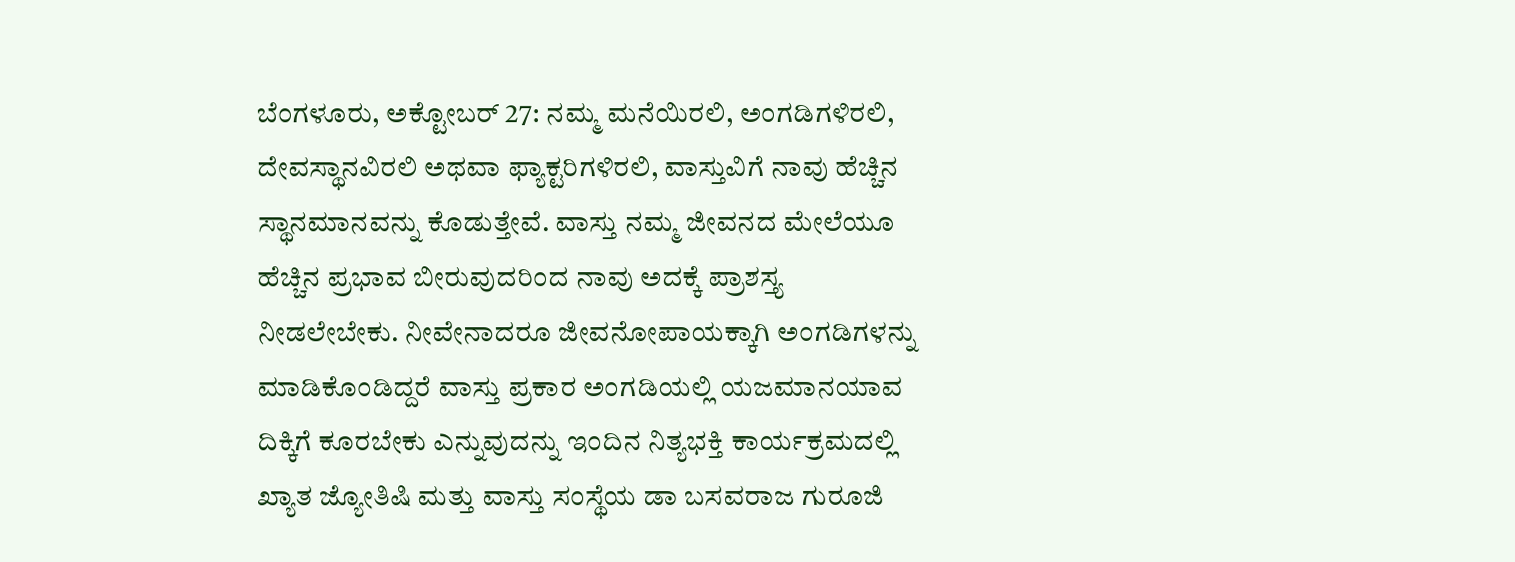ಬೆಂಗಳೂರು, ಅಕ್ಟೋಬರ್ 27: ನಮ್ಮ ಮನೆಯಿರಲಿ, ಅಂಗಡಿಗಳಿರಲಿ, ದೇವಸ್ಥಾನವಿರಲಿ ಅಥವಾ ಫ್ಯಾಕ್ಟರಿಗಳಿರಲಿ, ವಾಸ್ತುವಿಗೆ ನಾವು ಹೆಚ್ಚಿನ ಸ್ಥಾನಮಾನವನ್ನು ಕೊಡುತ್ತೇವೆ. ವಾಸ್ತು ನಮ್ಮ ಜೀವನದ ಮೇಲೆಯೂ ಹೆಚ್ಚಿನ ಪ್ರಭಾವ ಬೀರುವುದರಿಂದ ನಾವು ಅದಕ್ಕೆ ಪ್ರಾಶಸ್ತ್ಯ ನೀಡಲೇಬೇಕು. ನೀವೇನಾದರೂ ಜೀವನೋಪಾಯಕ್ಕಾಗಿ ಅಂಗಡಿಗಳನ್ನು ಮಾಡಿಕೊಂಡಿದ್ದರೆ ವಾಸ್ತು ಪ್ರಕಾರ ಅಂಗಡಿಯಲ್ಲಿ ಯಜಮಾನಯಾವ ದಿಕ್ಕಿಗೆ ಕೂರಬೇಕು ಎನ್ನುವುದನ್ನು ಇಂದಿನ ನಿತ್ಯಭಕ್ತಿ ಕಾರ್ಯಕ್ರಮದಲ್ಲಿ ಖ್ಯಾತ ಜ್ಯೋತಿಷಿ ಮತ್ತು ವಾಸ್ತು ಸಂಸ್ಥೆಯ ಡಾ ಬಸವರಾಜ ಗುರೂಜಿ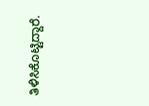ತಿಳಿಸಿಕೊಟ್ಟಿದ್ದಾರೆ.